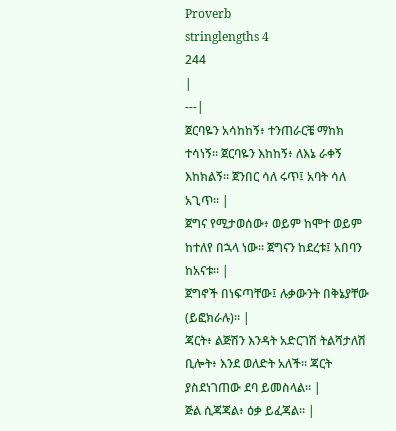Proverb
stringlengths 4
244
|
---|
ጀርባዬን አሳከከኝ፥ ተንጠራርቼ ማከክ ተሳነኝ። ጀርባዬን እከከኝ፥ ለእኔ ራቀኝ እከክልኝ። ጀንበር ሳለ ሩጥ፤ አባት ሳለ አጊጥ። |
ጀግና የሚታወሰው፥ ወይም ከሞተ ወይም ከተለየ በኋላ ነው። ጀግናን ከደረቱ፤ አበባን ከአናቱ። |
ጀግኖች በነፍጣቸው፤ ሉቃውንት በቅኔያቸው (ይፎክራሉ)። |
ጃርት፥ ልጅሽን እንዳት አድርገሽ ትልሻታለሽ ቢሎት፥ እንደ ወለድት አለች። ጃርት ያስደነገጠው ደባ ይመስላል። |
ጅል ሲጃጃል፥ ዕቃ ይፈጃል። |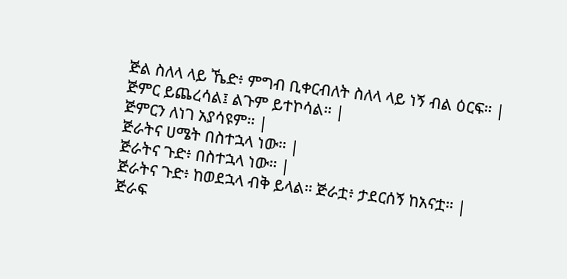ጅል ስለላ ላይ ኼድ፥ ምግብ ቢቀርብለት ስለላ ላይ ነኝ ብል ዕርፍ። |
ጅምር ይጨረሳል፤ ልጉም ይተኮሳል። |
ጅምርን ለነገ አያሳዩም። |
ጅራትና ሀሜት በስተኋላ ነው። |
ጅራትና ጉድ፥ በስተኋላ ነው። |
ጅራትና ጉድ፥ ከወደኋላ ብቅ ይላል። ጅራቷ፥ ታደርሰኝ ከአናቷ። |
ጅራፍ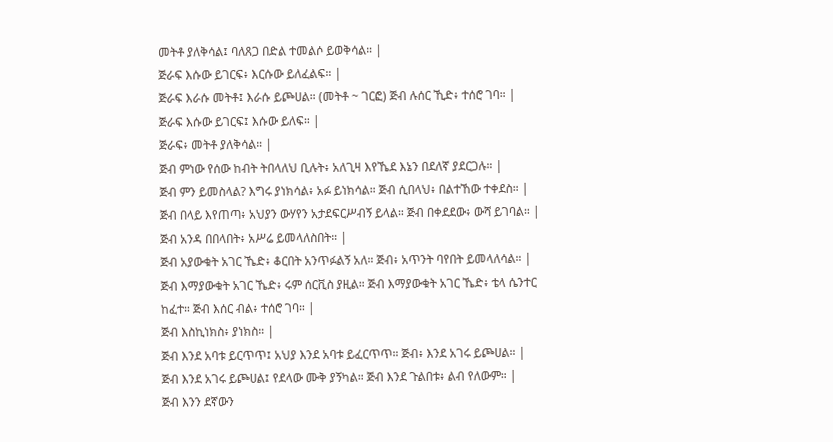መትቶ ያለቅሳል፤ ባለጸጋ በድል ተመልሶ ይወቅሳል። |
ጅራፍ እሱው ይገርፍ፥ እርሱው ይለፈልፍ። |
ጅራፍ እራሱ መትቶ፤ እራሱ ይጮሀል። (መትቶ ~ ገርፎ) ጅብ ሉሰር ኺድ፥ ተሰሮ ገባ። |
ጅራፍ እሱው ይገርፍ፤ እሱው ይለፍ። |
ጅራፍ፥ መትቶ ያለቅሳል። |
ጅብ ምነው የሰው ከብት ትበላለህ ቢሉት፥ አለጊዛ እየኼደ እኔን በደለኛ ያደርጋሉ። |
ጅብ ምን ይመስላል? እግሩ ያነክሳል፥ አፉ ይነክሳል። ጅብ ሲበላህ፥ በልተኸው ተቀደስ። |
ጅብ በላይ እየጠጣ፥ አህያን ውሃየን አታደፍርሥብኝ ይላል። ጅብ በቀደደው፥ ውሻ ይገባል። |
ጅብ አንዳ በበላበት፥ አሥሬ ይመላለስበት። |
ጅብ አያውቁት አገር ኼድ፥ ቆርበት አንጥፉልኝ አለ። ጅብ፥ አጥንት ባየበት ይመላለሳል። |
ጅብ እማያውቁት አገር ኼድ፥ ሩም ሰርቪስ ያዚል። ጅብ እማያውቁት አገር ኼድ፥ ቴላ ሴንተር ከፈተ። ጅብ እሰር ብል፥ ተሰሮ ገባ። |
ጅብ እስኪነክስ፥ ያነክስ። |
ጅብ እንደ አባቱ ይርጥጥ፤ አህያ እንደ አባቱ ይፈርጥጥ። ጅብ፥ እንደ አገሩ ይጮሀል። |
ጅብ እንደ አገሩ ይጮሀል፤ የደላው ሙቅ ያኝካል። ጅብ እንደ ጉልበቱ፥ ልብ የለውም። |
ጅብ እንን ደኛውን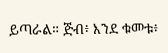ይጣራል። ጅብ፥ እንደ ቁመቱ፥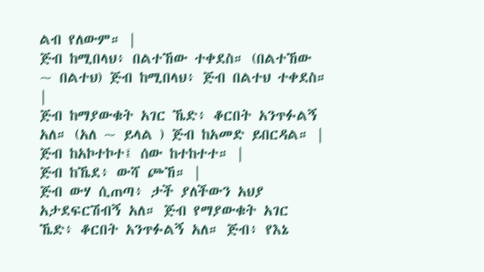ልብ የለውም። |
ጅብ ከሚበላህ፥ በልተኸው ተቀደስ። (በልተኸው ~ በልተህ) ጅብ ከሚበላህ፥ ጅብ በልተህ ተቀደስ። |
ጅብ ከማያውቁት አገር ኼድ፥ ቆርበት አንጥፉልኝ አለ። (አለ ~ ይላል ) ጅብ ከአመድ ይበርዳል። |
ጅብ ከአኮተኮተ፤ ሰው ከተከተተ። |
ጅብ ከኼደ፥ ውሻ ጮኸ። |
ጅብ ውሃ ሲጠጣ፥ ታች ያለችውን አህያ አታደፍርሽብኝ አለ። ጅብ የማያውቁት አገር ኼድ፥ ቆርበት አንጥፉልኝ አለ። ጅብ፥ የእኔ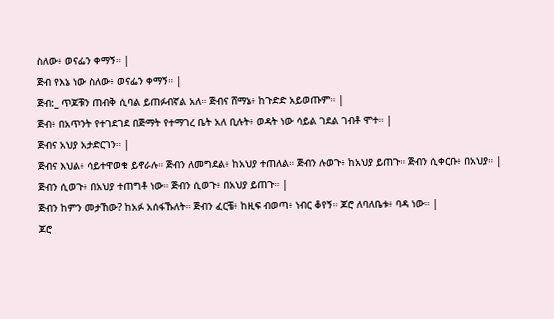ስለው፥ ወናፌን ቀማኝ። |
ጅብ የእኔ ነው ስለው፥ ወናፌን ቀማኝ። |
ጅብ:_ ጥጆቹን ጠብቅ ሲባል ይጠፉብኛል አለ። ጅብና ሸማኔ፥ ከጉድድ አይወጡም። |
ጅብ፥ በአጥንት የተገደገደ በጅማት የተማገረ ቤት አለ ቢሉት፥ ወዳት ነው ሳይል ገደል ገብቶ ሞተ። |
ጅብና አህያ አታድርገን። |
ጅብና እህል፥ ሳይተዋወቁ ይኖራሉ። ጅብን ለመግደል፥ ከአህያ ተጠለል። ጅብን ሉወጉ፥ ከአህያ ይጠጉ። ጅብን ሲቀርቡ፥ በአህያ። |
ጅብን ሲወጉ፥ በአህያ ተጠግቶ ነው። ጅብን ሲወጉ፥ በአህያ ይጠጉ። |
ጅብን ከምን መታኸው? ከአፉ አሰፋኹለት። ጅብን ፈርቼ፥ ከዚፍ ብወጣ፥ ነብር ቆየኝ። ጆሮ ለባለቤቱ፥ ባዳ ነው። |
ጆሮ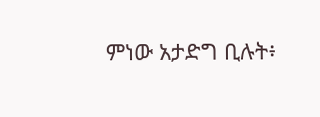ምነው አታድግ ቢሉት፥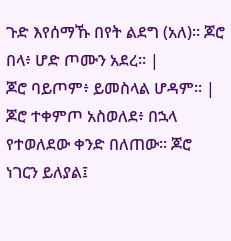ጉድ እየሰማኹ በየት ልደግ (አለ)። ጆሮ በላ፥ ሆድ ጦሙን አደረ። |
ጆሮ ባይጦም፥ ይመስላል ሆዳም። |
ጆሮ ተቀምጦ አስወለደ፥ በኋላ የተወለደው ቀንድ በለጠው። ጆሮ ነገርን ይለያል፤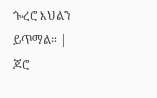ጐረሮ እህልን ይጥማል። |
ጆሮ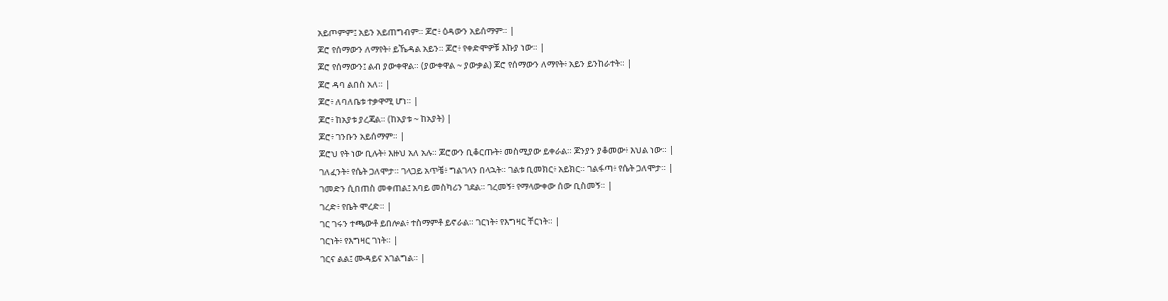አይጦምም፤ አይን አይጠግብም። ጆሮ፥ ዕዳውን አይሰማም። |
ጆሮ የሰማውን ለማየት፥ ይኼዳል አይን። ጆሮ፥ የቀድሞዎቹ እኩያ ነው። |
ጆሮ የሰማውን፤ ልብ ያውቀዋል። (ያውቀዋል ~ ያውቃል) ጆሮ የሰማውን ለማየት፥ አይን ይንከራተት። |
ጆሮ ዳባ ልበስ አለ። |
ጆሮ፥ ለባለቤቱ ተቃዋሚ ሆነ። |
ጆሮ፥ ከአያቱ ያረጃል። (ከአያቱ ~ ከአያት) |
ጆሮ፥ ገንቡን አይሰማም። |
ጆሮህ የት ነው ቢሉት፥ እዙህ አለ አሉ። ጆሮውን ቢቆርጡት፥ መስሚያው ይቀራል። ጆንያን ያቆመው፥ እህል ነው። |
ገለፈንት፥ የሴት ጋለሞታ። ገላጋይ አጥቼ፥ ግልገላን በላኋት። ገልቱ ቢመክር፥ አይክር። ገልፋጣ፥ የሴት ጋለሞታ። |
ገመድን ሲበጠስ መቀጠል፤ አባይ መስካሪን ገደል። ገረመኝ፥ የማላውቀው ሰው ቢስመኝ። |
ገረድ፥ የቤት ሞረድ። |
ገር ገሩን ተጫውቶ ይበሎል፥ ተስማምቶ ይኖራል። ገርነት፥ የእግዛር ቸርነት። |
ገርነት፥ የእግዛር ገነት። |
ገርና ልል፤ ሙዳይና አገልግል። |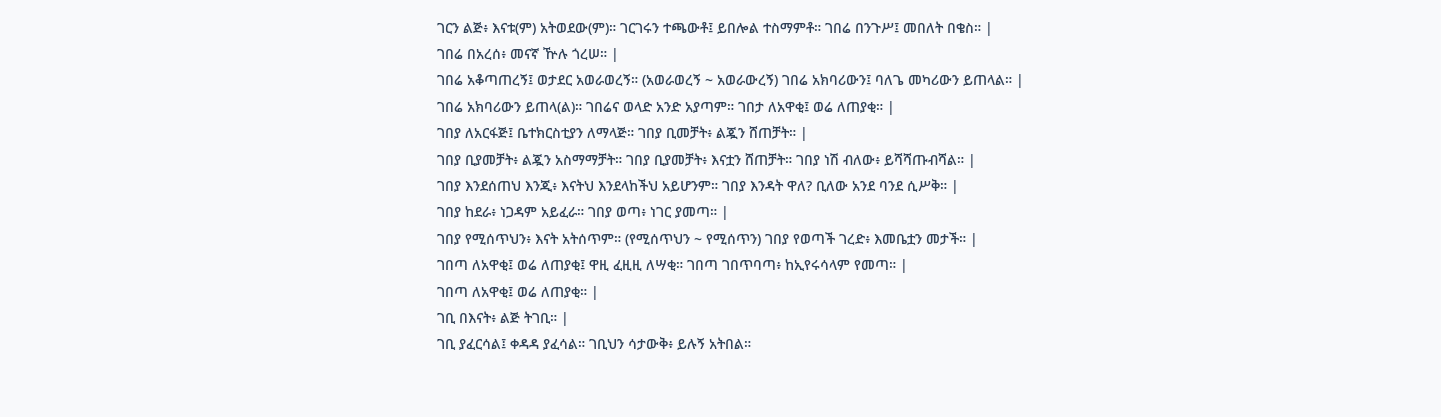ገርን ልጅ፥ እናቱ(ም) አትወደው(ም)። ገርገሩን ተጫውቶ፤ ይበሎል ተስማምቶ። ገበሬ በንጉሥ፤ መበለት በቄስ። |
ገበሬ በአረሰ፥ መናኛ ዅሉ ጎረሠ። |
ገበሬ አቆጣጠረኝ፤ ወታደር አወራወረኝ። (አወራወረኝ ~ አወራውረኝ) ገበሬ አክባሪውን፤ ባለጌ መካሪውን ይጠላል። |
ገበሬ አክባሪውን ይጠላ(ል)። ገበሬና ወላድ አንድ አያጣም። ገበታ ለአዋቂ፤ ወሬ ለጠያቂ። |
ገበያ ለአርፋጅ፤ ቤተክርስቲያን ለማላጅ። ገበያ ቢመቻት፥ ልጇን ሸጠቻት። |
ገበያ ቢያመቻት፥ ልጇን አስማማቻት። ገበያ ቢያመቻት፥ እናቷን ሸጠቻት። ገበያ ነሽ ብለው፥ ይሻሻጡብሻል። |
ገበያ እንደሰጠህ እንጂ፥ እናትህ እንደላከችህ አይሆንም። ገበያ እንዳት ዋለ? ቢለው አንደ ባንደ ሲሥቅ። |
ገበያ ከደራ፥ ነጋዳም አይፈራ። ገበያ ወጣ፥ ነገር ያመጣ። |
ገበያ የሚሰጥህን፥ እናት አትሰጥም። (የሚሰጥህን ~ የሚሰጥን) ገበያ የወጣች ገረድ፥ እመቤቷን መታች። |
ገበጣ ለአዋቂ፤ ወሬ ለጠያቂ፤ ዋዚ ፈዚዚ ለሣቂ። ገበጣ ገበጥባጣ፥ ከኢየሩሳላም የመጣ። |
ገበጣ ለአዋቂ፤ ወሬ ለጠያቂ። |
ገቢ በእናት፥ ልጅ ትገቢ። |
ገቢ ያፈርሳል፤ ቀዳዳ ያፈሳል። ገቢህን ሳታውቅ፥ ይሉኝ አትበል።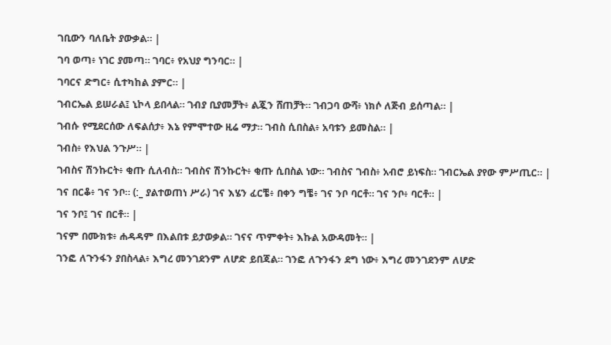ገቢውን ባለቤት ያውቃል። |
ገባ ወጣ፥ ነገር ያመጣ። ገባር፥ የአህያ ግንባር። |
ገባርና ድግር፥ ሲተካከል ያምር። |
ገብርኤል ይሠራል፤ ኒኮላ ይበላል። ገብያ ቢያመቻት፥ ልጇን ሸጠቻት። ገብጋባ ውሻ፥ ነክሶ ለጅብ ይሰጣል። |
ገብሱ የሚደርሰው ለፍልሰታ፥ እኔ የምሞተው ዚሬ ማታ። ገብስ ሲበስል፥ አባቱን ይመስል። |
ገብስ፥ የእህል ንጉሥ። |
ገብስና ሽንኩርት፥ ቂጡ ሲለብስ። ገብስና ሽንኩርት፥ ቂጡ ሲበስል ነው። ገብስና ገብስ፥ አብሮ ይነፍስ። ገብርኤል ያየው ምሥጢር። |
ገና በርቆ፥ ገና ንቦ። (:_ ያልተወጠነ ሥራ) ገና እሄን ፈርቼ፥ በቀን ግቼ፥ ገና ንቦ ባርቶ። ገና ንቦ፥ ባርቶ። |
ገና ንቦ፤ ገና በርቶ። |
ገናም በሙክቱ፥ ሐዳዳም በእልበቱ ይታወቃል። ገናና ጥምቀት፥ እኩል አውዳመት። |
ገንፎ ለጉንፋን ያበስላል፥ እግረ መንገደንም ለሆድ ይበጃል። ገንፎ ለጉንፋን ደግ ነው፥ እግረ መንገደንም ለሆድ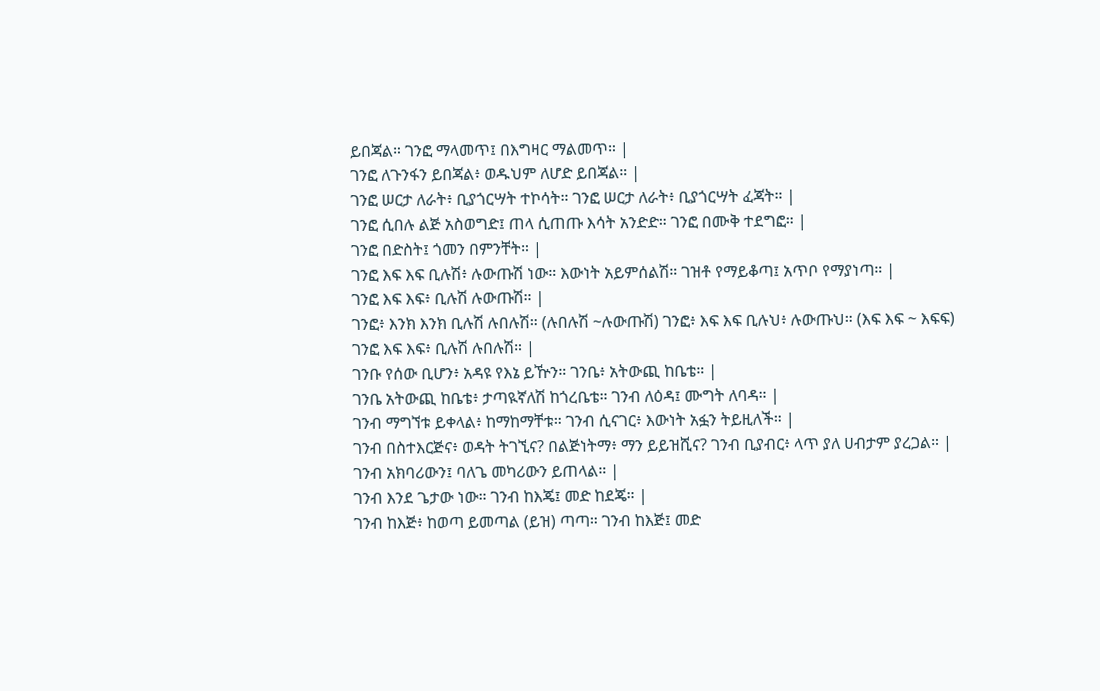ይበጃል። ገንፎ ማላመጥ፤ በእግዛር ማልመጥ። |
ገንፎ ለጉንፋን ይበጃል፥ ወዱህም ለሆድ ይበጃል። |
ገንፎ ሠርታ ለራት፥ ቢያጎርሣት ተኮሳት። ገንፎ ሠርታ ለራት፥ ቢያጎርሣት ፈጃት። |
ገንፎ ሲበሉ ልጅ አስወግድ፤ ጠላ ሲጠጡ እሳት አንድድ። ገንፎ በሙቅ ተደግፎ። |
ገንፎ በድስት፤ ጎመን በምንቸት። |
ገንፎ እፍ እፍ ቢሉሽ፥ ሉውጡሽ ነው። እውነት አይምሰልሽ። ገዝቶ የማይቆጣ፤ አጥቦ የማያነጣ። |
ገንፎ እፍ እፍ፥ ቢሉሽ ሉውጡሽ። |
ገንፎ፥ እንክ እንክ ቢሉሽ ሉበሉሽ። (ሉበሉሽ ~ሉውጡሽ) ገንፎ፥ እፍ እፍ ቢሉህ፥ ሉውጡህ። (እፍ እፍ ~ እፍፍ) ገንፎ እፍ እፍ፥ ቢሉሽ ሉበሉሽ። |
ገንቡ የሰው ቢሆን፥ አዳዩ የእኔ ይዅን። ገንቤ፥ አትውጪ ከቤቴ። |
ገንቤ አትውጪ ከቤቴ፥ ታጣዪኛለሽ ከጎረቤቴ። ገንብ ለዕዳ፤ ሙግት ለባዳ። |
ገንብ ማግኘቱ ይቀላል፥ ከማከማቸቱ። ገንብ ሲናገር፥ እውነት አፏን ትይዚለች። |
ገንብ በስተእርጅና፥ ወዳት ትገኚና? በልጅነትማ፥ ማን ይይዝሺና? ገንብ ቢያብር፥ ላጥ ያለ ሀብታም ያረጋል። |
ገንብ አክባሪውን፤ ባለጌ መካሪውን ይጠላል። |
ገንብ እንደ ጌታው ነው። ገንብ ከእጄ፤ መድ ከደጄ። |
ገንብ ከእጅ፥ ከወጣ ይመጣል (ይዝ) ጣጣ። ገንብ ከእጅ፤ መድ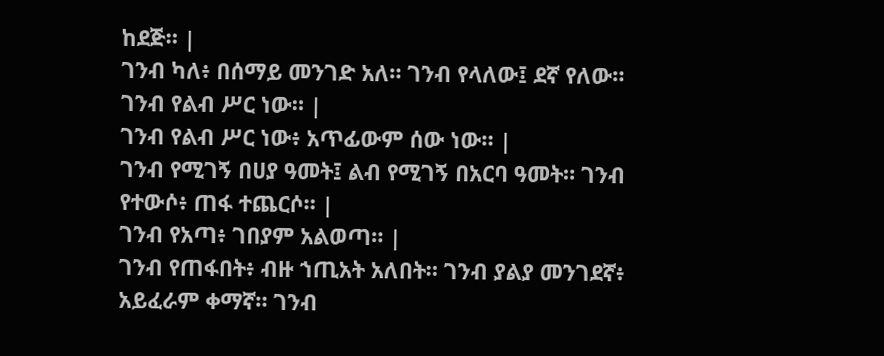ከደጅ። |
ገንብ ካለ፥ በሰማይ መንገድ አለ። ገንብ የላለው፤ ደኛ የለው። ገንብ የልብ ሥር ነው። |
ገንብ የልብ ሥር ነው፥ አጥፊውም ሰው ነው። |
ገንብ የሚገኝ በሀያ ዓመት፤ ልብ የሚገኝ በአርባ ዓመት። ገንብ የተውሶ፥ ጠፋ ተጨርሶ። |
ገንብ የአጣ፥ ገበያም አልወጣ። |
ገንብ የጠፋበት፥ ብዙ ኀጢአት አለበት። ገንብ ያልያ መንገደኛ፥ አይፈራም ቀማኛ። ገንብ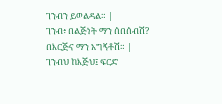ገንብን ይወልዳል። |
ገንብ፥ በልጅነት ማን ሰበሰብሽ? በእርጅና ማን አግኝቶሽ። |
ገንብህ ከእጅህ፤ ፍርድ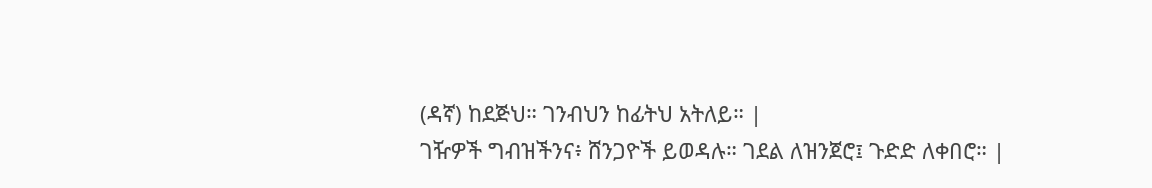(ዳኛ) ከደጅህ። ገንብህን ከፊትህ አትለይ። |
ገዥዎች ግብዝችንና፥ ሸንጋዮች ይወዳሉ። ገደል ለዝንጀሮ፤ ጉድድ ለቀበሮ። |